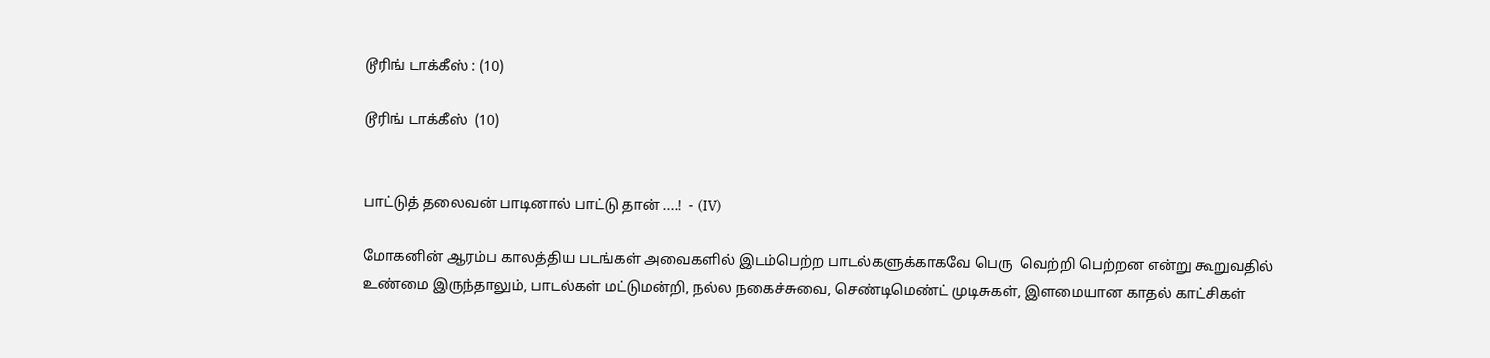டூரிங் டாக்கீஸ் : (10)

டூரிங் டாக்கீஸ்  (10)


பாட்டுத் தலைவன் பாடினால் பாட்டு தான் ....!  - (IV)

மோகனின் ஆரம்ப காலத்திய படங்கள் அவைகளில் இடம்பெற்ற பாடல்களுக்காகவே பெரு  வெற்றி பெற்றன என்று கூறுவதில் உண்மை இருந்தாலும், பாடல்கள் மட்டுமன்றி, நல்ல நகைச்சுவை, செண்டிமெண்ட் முடிசுகள், இளமையான காதல் காட்சிகள்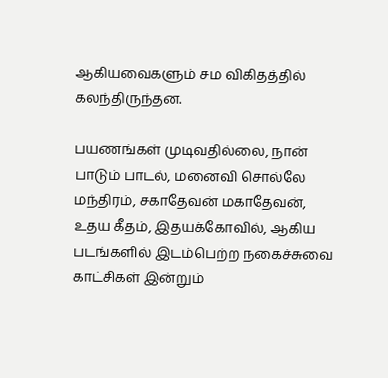ஆகியவைகளும் சம விகிதத்தில் கலந்திருந்தன.

பயணங்கள் முடிவதில்லை, நான் பாடும் பாடல், மனைவி சொல்லே மந்திரம், சகாதேவன் மகாதேவன், உதய கீதம், இதயக்கோவில், ஆகிய படங்களில் இடம்பெற்ற நகைச்சுவை காட்சிகள் இன்றும்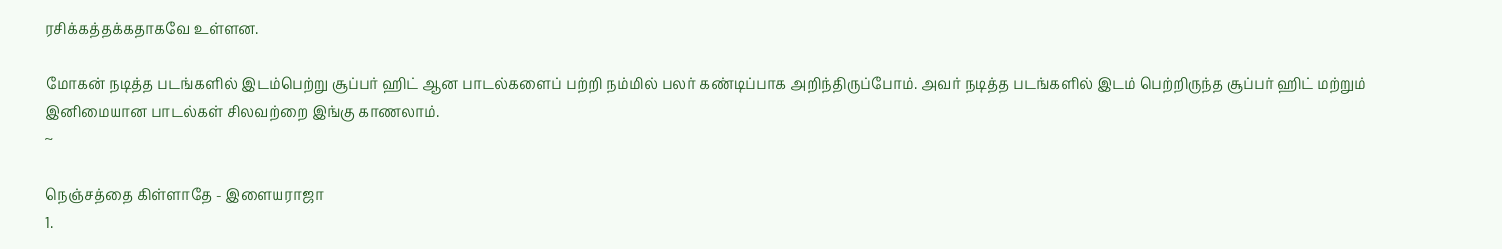ரசிக்கத்தக்கதாகவே உள்ளன.

மோகன் நடித்த படங்களில் இடம்பெற்று சூப்பர் ஹிட் ஆன பாடல்களைப் பற்றி நம்மில் பலர் கண்டிப்பாக அறிந்திருப்போம். அவர் நடித்த படங்களில் இடம் பெற்றிருந்த சூப்பர் ஹிட் மற்றும் இனிமையான பாடல்கள் சிலவற்றை இங்கு காணலாம்.
~

நெஞ்சத்தை கிள்ளாதே - இளையராஜா
1.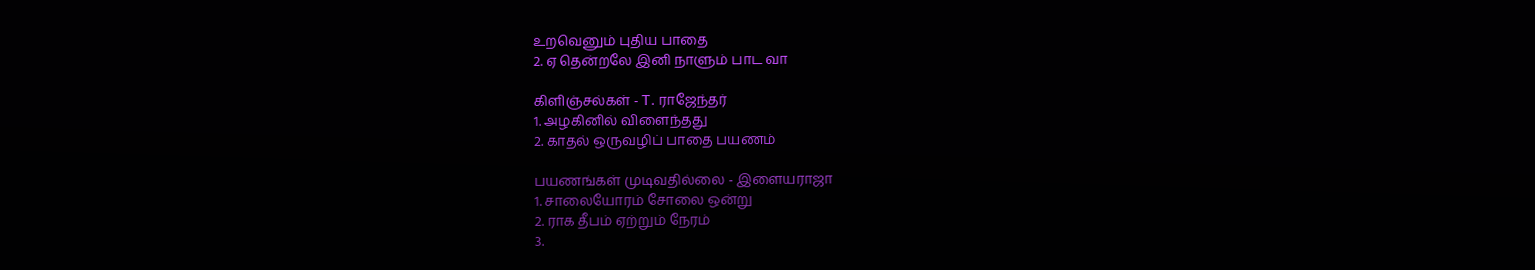உறவெனும் புதிய பாதை
2. ஏ தென்றலே இனி நாளும் பாட வா

கிளிஞ்சல்கள் - T. ராஜேந்தர்
1. அழகினில் விளைந்தது
2. காதல் ஒருவழிப் பாதை பயணம்

பயணங்கள் முடிவதில்லை - இளையராஜா
1. சாலையோரம் சோலை ஒன்று
2. ராக தீபம் ஏற்றும் நேரம்
3.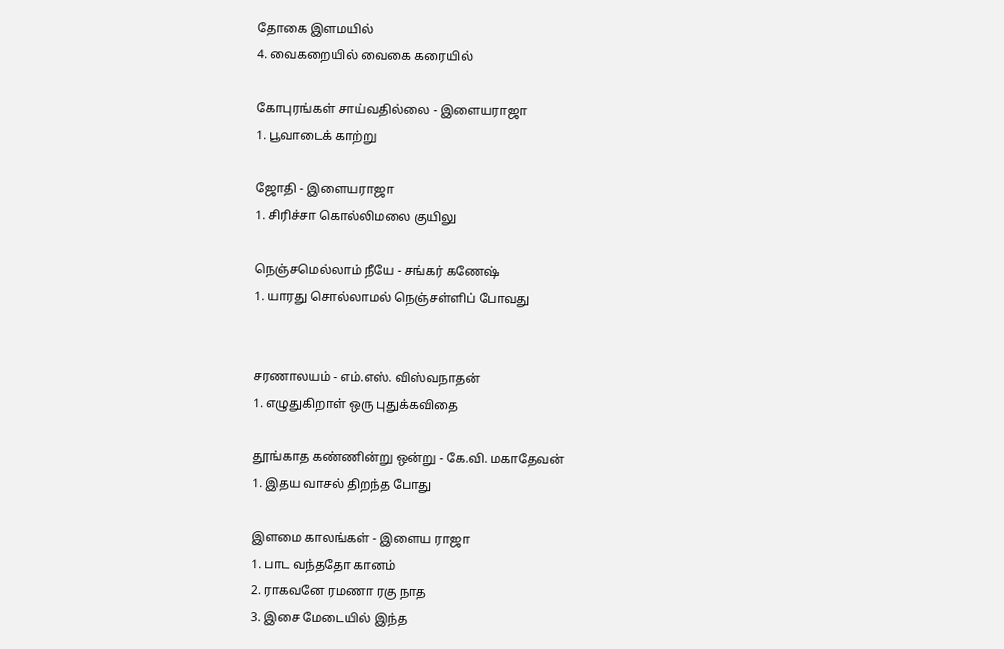தோகை இளமயில்
4. வைகறையில் வைகை கரையில்

கோபுரங்கள் சாய்வதில்லை - இளையராஜா
1. பூவாடைக் காற்று

ஜோதி - இளையராஜா
1. சிரிச்சா கொல்லிமலை குயிலு

நெஞ்சமெல்லாம் நீயே - சங்கர் கணேஷ்
1. யாரது சொல்லாமல் நெஞ்சள்ளிப் போவது


சரணாலயம் - எம்.எஸ். விஸ்வநாதன்
1. எழுதுகிறாள் ஒரு புதுக்கவிதை

தூங்காத கண்ணின்று ஒன்று - கே.வி. மகாதேவன்
1. இதய வாசல் திறந்த போது

இளமை காலங்கள் - இளைய ராஜா
1. பாட வந்ததோ கானம்
2. ராகவனே ரமணா ரகு நாத
3. இசை மேடையில் இந்த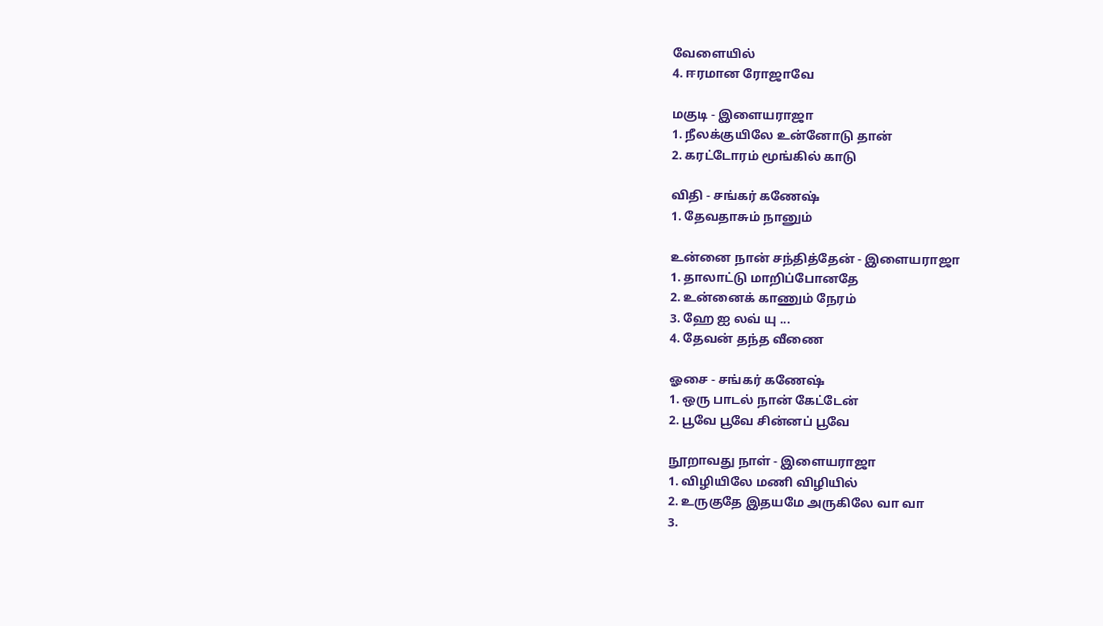வேளையில்
4. ஈரமான ரோஜாவே

மகுடி - இளையராஜா
1. நீலக்குயிலே உன்னோடு தான்
2. கரட்டோரம் மூங்கில் காடு

விதி - சங்கர் கணேஷ்
1. தேவதாசும் நானும்

உன்னை நான் சந்தித்தேன் - இளையராஜா
1. தாலாட்டு மாறிப்போனதே
2. உன்னைக் காணும் நேரம்
3. ஹே ஐ லவ் யு ...
4. தேவன் தந்த வீணை

ஓசை - சங்கர் கணேஷ்
1. ஒரு பாடல் நான் கேட்டேன்
2. பூவே பூவே சின்னப் பூவே

நூறாவது நாள் - இளையராஜா
1. விழியிலே மணி விழியில்
2. உருகுதே இதயமே அருகிலே வா வா
3.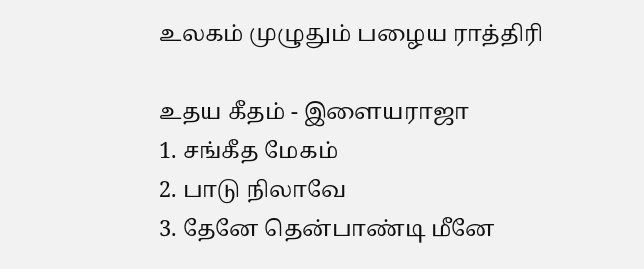உலகம் முழுதும் பழைய ராத்திரி

உதய கீதம் - இளையராஜா
1. சங்கீத மேகம்
2. பாடு நிலாவே
3. தேனே தென்பாண்டி மீனே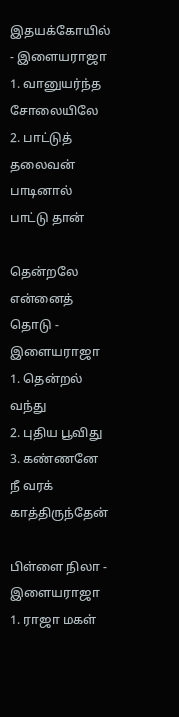இதயக்கோயில் - இளையராஜா
1. வானுயர்ந்த சோலையிலே
2. பாட்டுத் தலைவன் பாடினால் பாட்டு தான்

தென்றலே என்னைத் தொடு - இளையராஜா
1. தென்றல் வந்து
2. புதிய பூவிது
3. கண்ணனே நீ வரக் காத்திருந்தேன்

பிள்ளை நிலா - இளையராஜா
1. ராஜா மகள்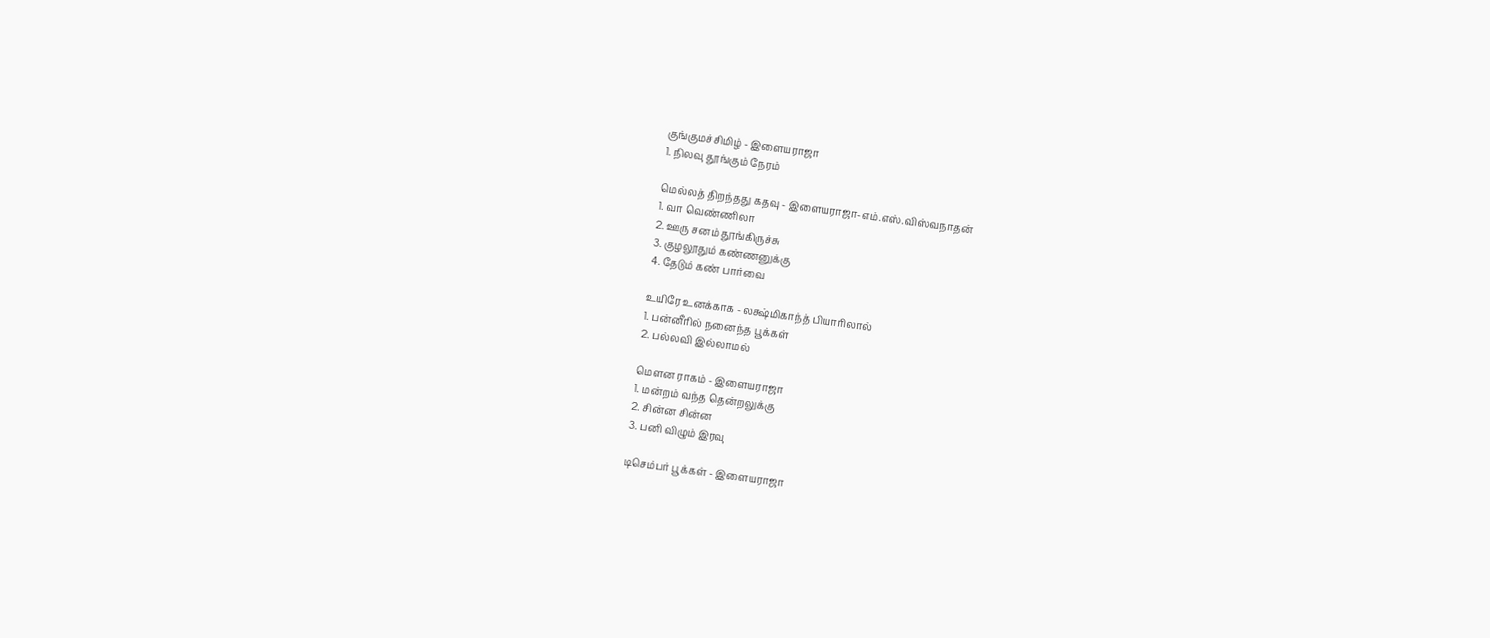குங்குமச்சிமிழ் - இளையராஜா
1. நிலவு தூங்கும் நேரம்

மெல்லத் திறந்தது கதவு - இளையராஜா-எம்.எஸ்.விஸ்வநாதன்
1. வா வெண்ணிலா
2. ஊரு சனம் தூங்கிருச்சு
3. குழலூதும் கண்ணனுக்கு
4. தேடும் கண் பார்வை

உயிரே உனக்காக - லக்ஷ்மிகாந்த் பியாரிலால்
1. பன்னீரில் நனைந்த பூக்கள்
2. பல்லவி இல்லாமல்

மௌன ராகம் - இளையராஜா
1. மன்றம் வந்த தென்றலுக்கு
2. சின்ன சின்ன
3. பனி விழும் இரவு

டிசெம்பர் பூக்கள் - இளையராஜா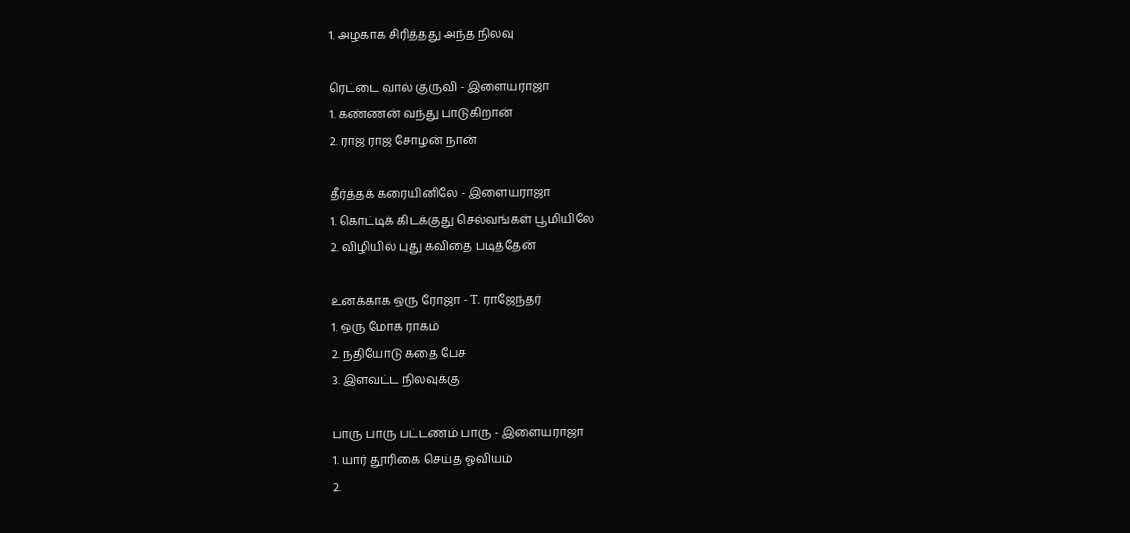1. அழகாக சிரித்தது அந்த நிலவு

ரெட்டை வால் குருவி - இளையராஜா
1. கண்ணன் வந்து பாடுகிறான்
2. ராஜ ராஜ சோழன் நான்

தீர்த்தக் கரையினிலே - இளையராஜா
1. கொட்டிக் கிடக்குது செல்வங்கள் பூமியிலே
2. விழியில் புது கவிதை படித்தேன்

உனக்காக ஒரு ரோஜா - T. ராஜேந்தர்
1. ஒரு மோக ராகம்
2. நதியோடு கதை பேச
3. இளவட்ட நிலவுக்கு

பாரு பாரு பட்டணம் பாரு - இளையராஜா
1. யார் தூரிகை செய்த ஓவியம்
2.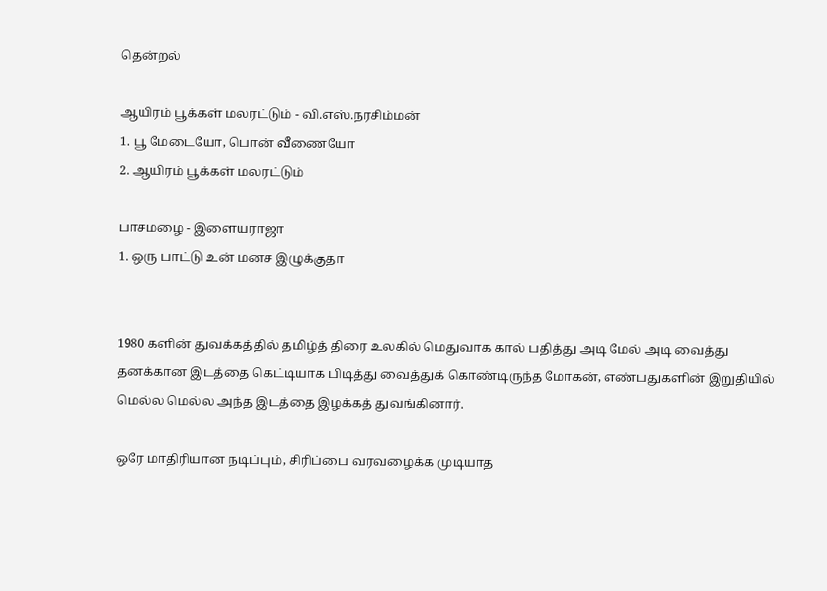தென்றல்

ஆயிரம் பூக்கள் மலரட்டும் - வி.எஸ்.நரசிம்மன்
1. பூ மேடையோ, பொன் வீணையோ
2. ஆயிரம் பூக்கள் மலரட்டும்

பாசமழை - இளையராஜா
1. ஒரு பாட்டு உன் மனச இழுக்குதா


1980 களின் துவக்கத்தில் தமிழ்த் திரை உலகில் மெதுவாக கால் பதித்து அடி மேல் அடி வைத்து தனக்கான இடத்தை கெட்டியாக பிடித்து வைத்துக் கொண்டிருந்த மோகன், எண்பதுகளின் இறுதியில் மெல்ல மெல்ல அந்த இடத்தை இழக்கத் துவங்கினார்.

ஒரே மாதிரியான நடிப்பும், சிரிப்பை வரவழைக்க முடியாத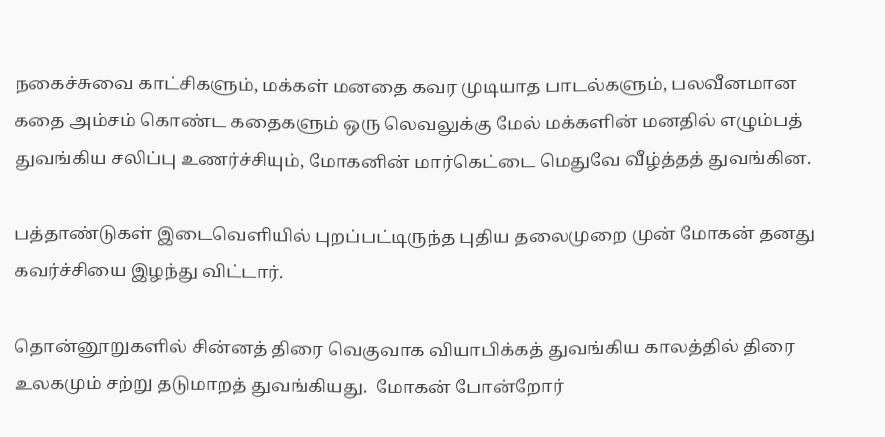நகைச்சுவை காட்சிகளும், மக்கள் மனதை கவர முடியாத பாடல்களும், பலவீனமான கதை அம்சம் கொண்ட கதைகளும் ஒரு லெவலுக்கு மேல் மக்களின் மனதில் எழும்பத் துவங்கிய சலிப்பு உணர்ச்சியும், மோகனின் மார்கெட்டை மெதுவே வீழ்த்தத் துவங்கின.

பத்தாண்டுகள் இடைவெளியில் புறப்பட்டிருந்த புதிய தலைமுறை முன் மோகன் தனது கவர்ச்சியை இழந்து விட்டார்.

தொன்னூறுகளில் சின்னத் திரை வெகுவாக வியாபிக்கத் துவங்கிய காலத்தில் திரை உலகமும் சற்று தடுமாறத் துவங்கியது.  மோகன் போன்றோர்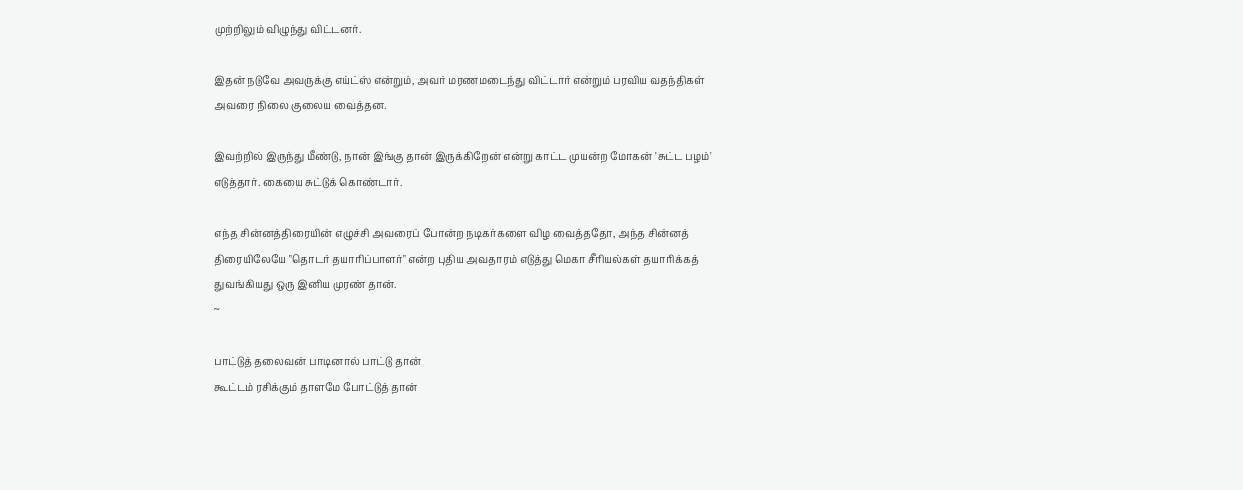முற்றிலும் விழுந்து விட்டனர்.

இதன் நடுவே அவருக்கு எய்ட்ஸ் என்றும், அவர் மரணமடைந்து விட்டார் என்றும் பரவிய வதந்திகள் அவரை நிலை குலைய வைத்தன.

இவற்றில் இருந்து மீண்டு, நான் இங்கு தான் இருக்கிறேன் என்று காட்ட முயன்ற மோகன் 'சுட்ட பழம்' எடுத்தார். கையை சுட்டுக் கொண்டார்.

எந்த சின்னத்திரையின் எழுச்சி அவரைப் போன்ற நடிகர்களை விழ வைத்ததோ, அந்த சின்னத் திரையிலேயே "தொடர் தயாரிப்பாளர்" என்ற புதிய அவதாரம் எடுத்து மெகா சீரியல்கள் தயாரிக்கத் துவங்கியது ஒரு இனிய முரண் தான்.
~

பாட்டுத் தலைவன் பாடினால் பாட்டு தான்
கூட்டம் ரசிக்கும் தாளமே போட்டுத் தான்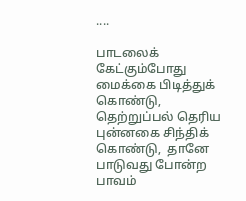....

பாடலைக் கேட்கும்போது மைக்கை பிடித்துக் கொண்டு,  தெற்றுப்பல் தெரிய புன்னகை சிந்திக் கொண்டு,  தானே பாடுவது போன்ற பாவம்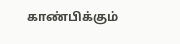காண்பிக்கும்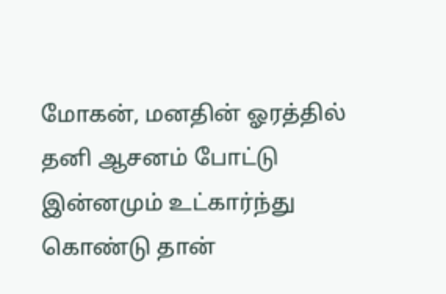மோகன், மனதின் ஓரத்தில் தனி ஆசனம் போட்டு இன்னமும் உட்கார்ந்து கொண்டு தான்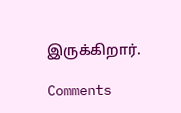இருக்கிறார்.

Comments